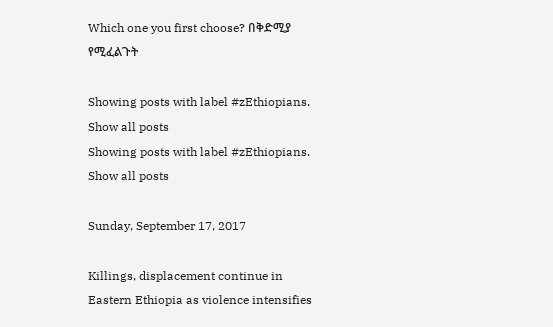Which one you first choose? በቅድሚያ የሚፈልጉት

Showing posts with label #zEthiopians. Show all posts
Showing posts with label #zEthiopians. Show all posts

Sunday, September 17, 2017

Killings, displacement continue in Eastern Ethiopia as violence intensifies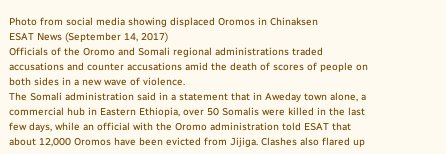Photo from social media showing displaced Oromos in Chinaksen
ESAT News (September 14, 2017)
Officials of the Oromo and Somali regional administrations traded accusations and counter accusations amid the death of scores of people on both sides in a new wave of violence.
The Somali administration said in a statement that in Aweday town alone, a commercial hub in Eastern Ethiopia, over 50 Somalis were killed in the last few days, while an official with the Oromo administration told ESAT that about 12,000 Oromos have been evicted from Jijiga. Clashes also flared up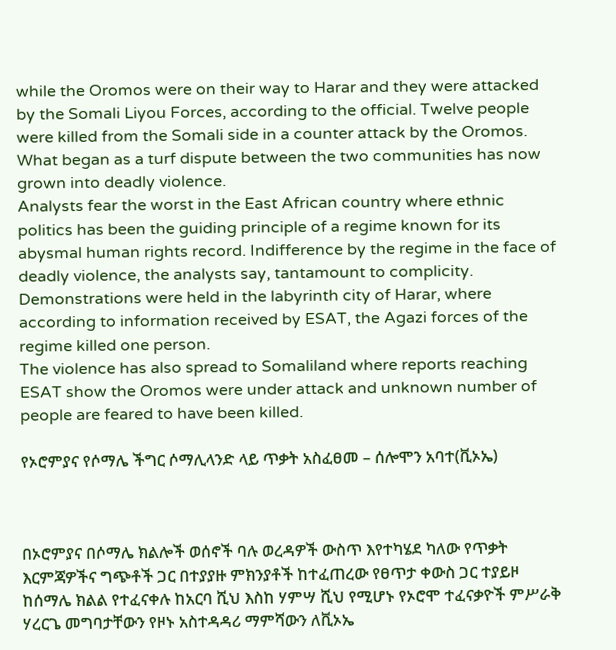while the Oromos were on their way to Harar and they were attacked by the Somali Liyou Forces, according to the official. Twelve people were killed from the Somali side in a counter attack by the Oromos.
What began as a turf dispute between the two communities has now grown into deadly violence.
Analysts fear the worst in the East African country where ethnic politics has been the guiding principle of a regime known for its abysmal human rights record. Indifference by the regime in the face of deadly violence, the analysts say, tantamount to complicity.
Demonstrations were held in the labyrinth city of Harar, where according to information received by ESAT, the Agazi forces of the regime killed one person.
The violence has also spread to Somaliland where reports reaching ESAT show the Oromos were under attack and unknown number of people are feared to have been killed.

የኦሮምያና የሶማሌ ችግር ሶማሊላንድ ላይ ጥቃት አስፈፀመ – ሰሎሞን አባተ(ቪኦኤ)



በኦሮምያና በሶማሌ ክልሎች ወሰኖች ባሉ ወረዳዎች ውስጥ እየተካሄደ ካለው የጥቃት እርምጃዎችና ግጭቶች ጋር በተያያዙ ምክንያቶች ከተፈጠረው የፀጥታ ቀውስ ጋር ተያይዞ ከሰማሌ ክልል የተፈናቀሉ ከአርባ ሺህ እስከ ሃምሣ ሺህ የሚሆኑ የኦሮሞ ተፈናቃዮች ምሥራቅ ሃረርጌ መግባታቸውን የዞኑ አስተዳዳሪ ማምሻውን ለቪኦኤ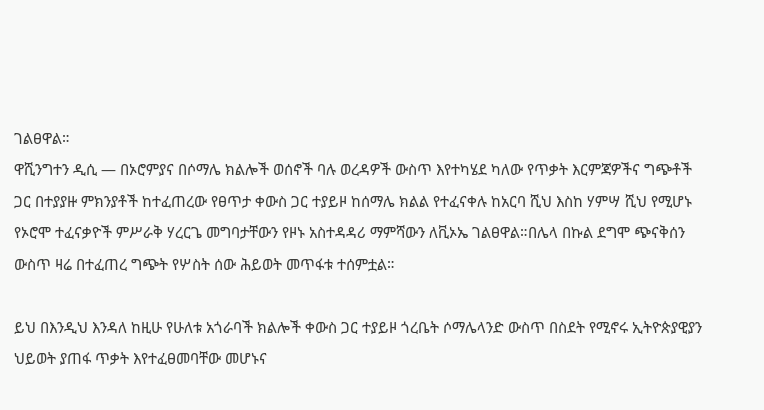ገልፀዋል።
ዋሺንግተን ዲሲ — በኦሮምያና በሶማሌ ክልሎች ወሰኖች ባሉ ወረዳዎች ውስጥ እየተካሄደ ካለው የጥቃት እርምጃዎችና ግጭቶች ጋር በተያያዙ ምክንያቶች ከተፈጠረው የፀጥታ ቀውስ ጋር ተያይዞ ከሰማሌ ክልል የተፈናቀሉ ከአርባ ሺህ እስከ ሃምሣ ሺህ የሚሆኑ የኦሮሞ ተፈናቃዮች ምሥራቅ ሃረርጌ መግባታቸውን የዞኑ አስተዳዳሪ ማምሻውን ለቪኦኤ ገልፀዋል።በሌላ በኩል ደግሞ ጭናቅሰን ውስጥ ዛሬ በተፈጠረ ግጭት የሦስት ሰው ሕይወት መጥፋቱ ተሰምቷል።

ይህ በእንዲህ እንዳለ ከዚሁ የሁለቱ አጎራባች ክልሎች ቀውስ ጋር ተያይዞ ጎረቤት ሶማሌላንድ ውስጥ በስደት የሚኖሩ ኢትዮጵያዊያን ህይወት ያጠፋ ጥቃት እየተፈፀመባቸው መሆኑና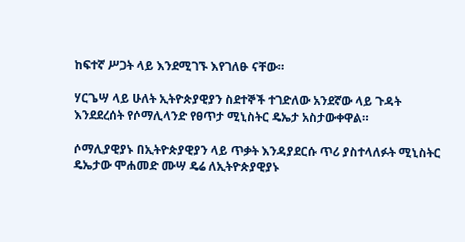ከፍተኛ ሥጋት ላይ እንደሚገኙ እየገለፁ ናቸው።

ሃርጌሣ ላይ ሁለት ኢትዮጵያዊያን ስደተኞች ተገድለው አንደኛው ላይ ጉዳት እንደደረሰት የሶማሊላንድ የፀጥታ ሚኒስትር ዴኤታ አስታውቀዋል።

ሶማሊያዊያኑ በኢትዮጵያዊያን ላይ ጥቃት እንዳያደርሱ ጥሪ ያስተላለፉት ሚኒስትር ዴኤታው ሞሐመድ ሙሣ ዴሬ ለኢትዮጵያዊያኑ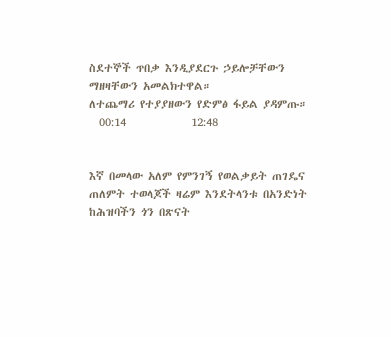ስደተኞች ጥበቃ እንዲያደርጉ ኃይሎቻቸውን ማዘዛቸውን አመልክተዋል።
ለተጨማሪ የተያያዘውን የድምፅ ፋይል ያዳምጡ።
  00:14             12:48


እኛ በመላው አለም የምንገኝ የወልቃይት ጠገዴና ጠለምት ተወላጆች ዛሬም እንደትላንቱ በአንድነት ከሕዝባችን ጎን በጽናት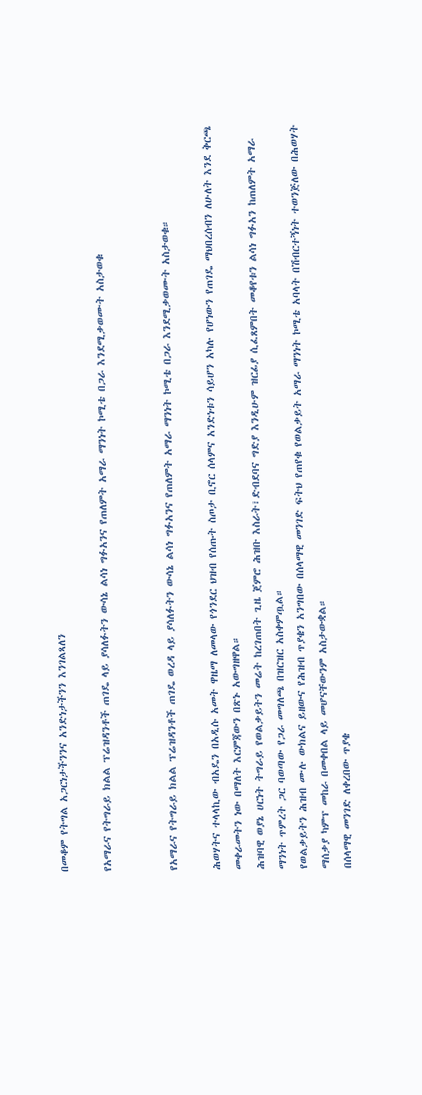በመቆም የትግል አጋርነታችንንና አንድነታችንን እንገልጻለን

የአማራና የትግራይ ክልል ፕሬዝዳንቶች ጠገዴ ላይ ያሳለፉትን ውሳኔ ልሳነ ግፉአንና የጠለምት አማራ ማንነት ኮሚቴ በጋራ እንደሚቃወሙት አስታወቁ


የአማራና የትግራይ ክልል ፕሬዝዳንቶች ጠገዴ ወረዳ ላይ ያሳለፉትን ውሳኔ ልሳነ ግፉአንና የጠለምት አማራ ማንነት ኮሚቴ በጋራ እንደሚቃወሙት አስታወቁ።

ሕወሃትና ተላላኪው ብአዴን በአዲሱ አመት ዋዜማ ለመላው የጎንደር ህዝብ የሰጡት ስጦታ ቢኖር ሰላምና አንድነቱን ሳይሆን አካሉ የሆነውን የጠገዴ ማህበረሰብን ለሁለት እንደ ቅርጫ መቀራመትን ነው በማለት እርምጃውን በጽኑ አውግዘዋል።
ሕዝባዊ ወያኔ ሀርነት ትግራይ የወልቃይትን መሬት ከረገጠበት ጊዜ ጀምሮ ሕዝቡ እስራት፣ድብደባና ግድያ እንዲሁም ዝርፊያ ሲፈጸምበት መቆየቱን ልሳነ ግፉአን ከጠለምት አማራ ማንነት ጥምረት ጋር ባወጣው የጋራ መግለጫ በዝርዝር አስቀምጧል።
የወልቃይትን ሕዝብ ሙሉ ውክልና ይዘውና የሕዝብ ጥያቄን አንግበው በሰላማዊ መንገድ ፍትህ የጠየቁ የወልቃይት አማራ ማንነት ኮሚቴ አባላት በሽብርተኝነት ተወንጅለው በሕወሃት ማሰቃያ ካምፕ መከራ በመቀበል ላይ መሆናቸውንም አስታውቋል።
በሰላማዊ መንገድ ለቀረበው ጥያቄ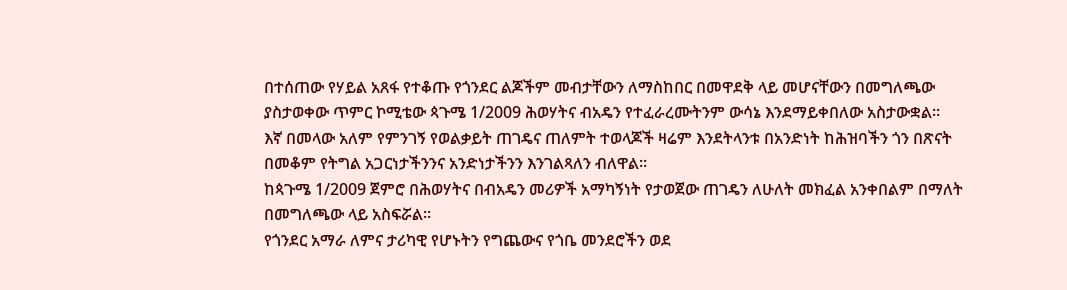በተሰጠው የሃይል አጸፋ የተቆጡ የጎንደር ልጆችም መብታቸውን ለማስከበር በመዋደቅ ላይ መሆናቸውን በመግለጫው ያስታወቀው ጥምር ኮሚቴው ጳጉሜ 1/2009 ሕወሃትና ብአዴን የተፈራረሙትንም ውሳኔ እንደማይቀበለው አስታውቋል።
እኛ በመላው አለም የምንገኝ የወልቃይት ጠገዴና ጠለምት ተወላጆች ዛሬም እንደትላንቱ በአንድነት ከሕዝባችን ጎን በጽናት በመቆም የትግል አጋርነታችንንና አንድነታችንን እንገልጻለን ብለዋል።
ከጳጉሜ 1/2009 ጀምሮ በሕወሃትና በብአዴን መሪዎች አማካኝነት የታወጀው ጠገዴን ለሁለት መክፈል አንቀበልም በማለት በመግለጫው ላይ አስፍሯል።
የጎንደር አማራ ለምና ታሪካዊ የሆኑትን የግጨውና የጎቤ መንደሮችን ወደ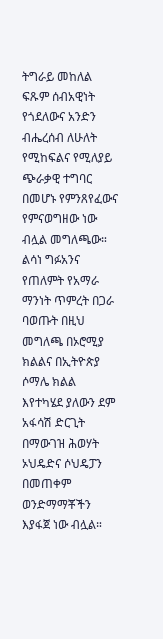ትግራይ መከለል ፍጹም ሰብአዊነት የጎደለውና አንድን ብሔረሰብ ለሁለት የሚከፍልና የሚለያይ ጭራቃዊ ተግባር በመሆኑ የምንጸየፈውና የምናወግዘው ነው ብሏል መግለጫው።
ልሳነ ግፉአንና የጠለምት የአማራ ማንነት ጥምረት በጋራ ባወጡት በዚህ መግለጫ በኦሮሚያ ክልልና በኢትዮጵያ ሶማሌ ክልል እየተካሄደ ያለውን ደም አፋሳሽ ድርጊት በማውገዝ ሕወሃት ኦህዴድና ሶህዴፓን በመጠቀም ወንድማማቾችን እያፋጀ ነው ብሏል።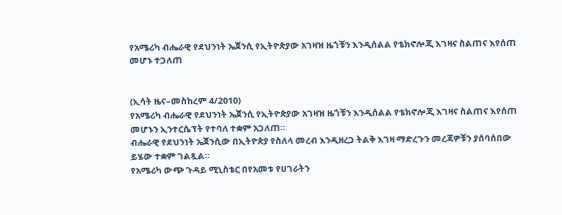የአሜሪካ ብሔራዊ የደህንነት ኤጀንሲ የኢትዮጵያው አገዛዝ ዜጎቹን እንዲሰልል የቴክኖሎጂ እገዛና ስልጠና እየሰጠ መሆኑ ተጋለጠ


(ኢሳት ዜና–መስከረም 4/2010)
የአሜሪካ ብሔራዊ የደህንነት ኤጀንሲ የኢትዮጵያው አገዛዝ ዜጎቹን እንዲሰልል የቴክኖሎጂ እገዛና ስልጠና እየሰጠ መሆኑን ኢንተርሴፕት የተባለ ተቋም አጋለጠ።
ብሔራዊ የደህንነት ኤጀንሲው በኢትዮጵያ የስለላ መረብ እንዲዘረጋ ትልቅ እገዛ ማድረጉን መረጃዎቹን ያሰባሰበው ይሄው ተቋም ገልጿል።
የአሜሪካ ውጭ ጉዳይ ሚኒስቴር በየአመቱ የሀገራትን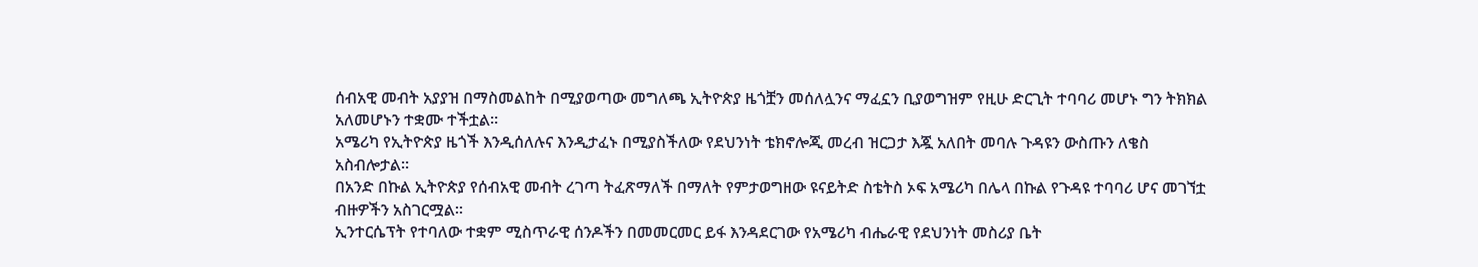ሰብአዊ መብት አያያዝ በማስመልከት በሚያወጣው መግለጫ ኢትዮጵያ ዜጎቿን መሰለሏንና ማፈኗን ቢያወግዝም የዚሁ ድርጊት ተባባሪ መሆኑ ግን ትክክል አለመሆኑን ተቋሙ ተችቷል።
አሜሪካ የኢትዮጵያ ዜጎች እንዲሰለሉና እንዲታፈኑ በሚያስችለው የደህንነት ቴክኖሎጂ መረብ ዝርጋታ እጇ አለበት መባሉ ጉዳዩን ውስጡን ለቄስ አስብሎታል።
በአንድ በኩል ኢትዮጵያ የሰብአዊ መብት ረገጣ ትፈጽማለች በማለት የምታወግዘው ዩናይትድ ስቴትስ ኦፍ አሜሪካ በሌላ በኩል የጉዳዩ ተባባሪ ሆና መገኘቷ ብዙዎችን አስገርሟል።
ኢንተርሴፕት የተባለው ተቋም ሚስጥራዊ ሰንዶችን በመመርመር ይፋ እንዳደርገው የአሜሪካ ብሔራዊ የደህንነት መስሪያ ቤት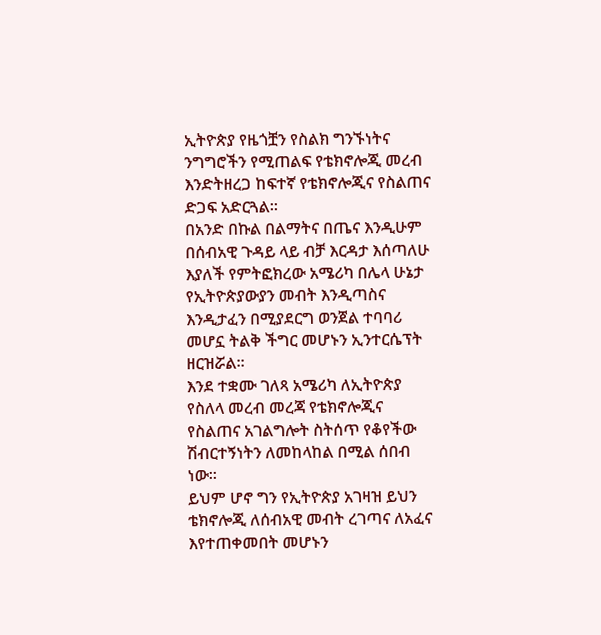ኢትዮጵያ የዜጎቿን የስልክ ግንኙነትና ንግግሮችን የሚጠልፍ የቴክኖሎጂ መረብ እንድትዘረጋ ከፍተኛ የቴክኖሎጂና የስልጠና ድጋፍ አድርጓል።
በአንድ በኩል በልማትና በጤና እንዲሁም በሰብአዊ ጉዳይ ላይ ብቻ እርዳታ እሰጣለሁ እያለች የምትፎክረው አሜሪካ በሌላ ሁኔታ የኢትዮጵያውያን መብት እንዲጣስና እንዲታፈን በሚያደርግ ወንጀል ተባባሪ መሆኗ ትልቅ ችግር መሆኑን ኢንተርሴፕት ዘርዝሯል።
እንደ ተቋሙ ገለጻ አሜሪካ ለኢትዮጵያ የስለላ መረብ መረጃ የቴክኖሎጂና የስልጠና አገልግሎት ስትሰጥ የቆየችው ሽብርተኝነትን ለመከላከል በሚል ሰበብ ነው።
ይህም ሆኖ ግን የኢትዮጵያ አገዛዝ ይህን ቴክኖሎጂ ለሰብአዊ መብት ረገጣና ለአፈና እየተጠቀመበት መሆኑን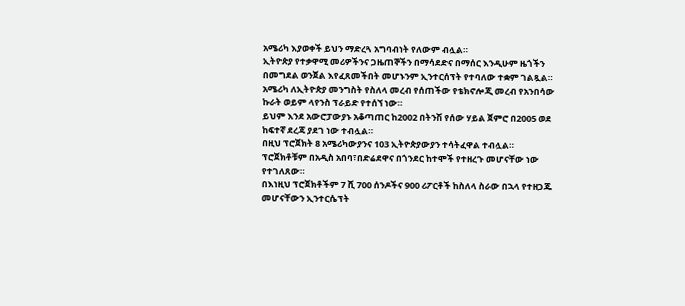አሜሪካ እያወቀች ይህን ማድረጓ አግባብነት የለውም ብሏል።
ኢትዮጵያ የተቃዋሚ መሪዎችንና ጋዜጠኞችን በማሳደድና በማሰር እንዲሁም ዜጎችን በመግደል ወንጀል እየፈጸመችበት መሆኑንም ኢንተርሰፕት የተባለው ተቋም ገልጿል።
አሜሪካ ለኢትዮጵያ መንግስት የስለላ መረብ የሰጠችው የቴክኖሎጂ መረብ የአንበሳው ኩራት ወይም ላየንስ ፕራይድ የተሰኘ ነው።
ይህም እንደ አውሮፓውያኑ አቆጣጠር ከ2002 በትንሽ የሰው ሃይል ጀምሮ በ2005 ወደ ከፍተኛ ደረጃ ያደገ ነው ተብሏል።
በዚህ ፕሮጀክት 8 አሜሪካውያንና 103 ኢትዮጵያውያን ተሳትፈዋል ተብሏል።
ፕሮጀክቶቹም በአዲስ አበባ፣በድሬደዋና በጎንደር ከተሞች የተዘረጉ መሆናቸው ነው የተገለጸው።
በእነዚህ ፕሮጀክቶችም 7 ሺ 700 ሰንዶችና 900 ሪፖርቶች ከስለላ ስራው በኋላ የተዘጋጁ መሆናቸውን ኢንተርሴፕት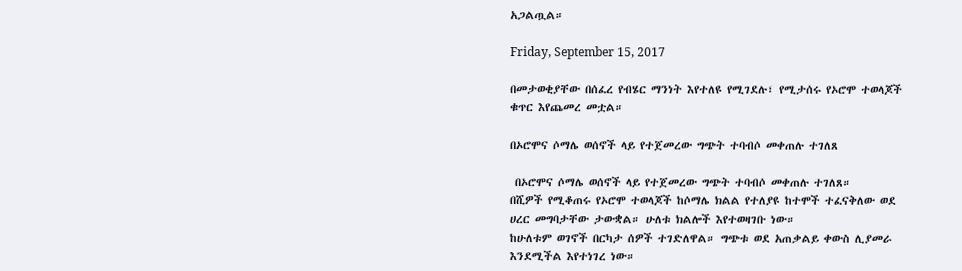አጋልጧል።

Friday, September 15, 2017

በመታወቂያቸው በሰፈረ የብሄር ማንነት እየተለዩ የሚገደሉ፣ የሚታሰሩ የኦሮሞ ተወላጆች ቁጥር እየጨመረ መቷል።

በኦሮሞና ሶማሌ ወሰኖች ላይ የተጀመረው ግጭት ተባብሶ መቀጠሉ ተገለጸ

 በኦሮሞና ሶማሌ ወሰኖች ላይ የተጀመረው ግጭት ተባብሶ መቀጠሉ ተገለጸ።
በሺዎች የሚቆጠሩ የኦሮሞ ተወላጆች ከሶማሌ ክልል የተለያዩ ከተሞች ተፈናቅለው ወደ ሀረር መግባታቸው ታውቋል። ሁለቱ ክልሎች እየተወዛገቡ ነው።
ከሁለቱም ወገኖች በርካታ ሰዎች ተገድለዋል። ግጭቱ ወደ አጠቃልይ ቀውስ ሊያመራ እንደሚችል እየተነገረ ነው።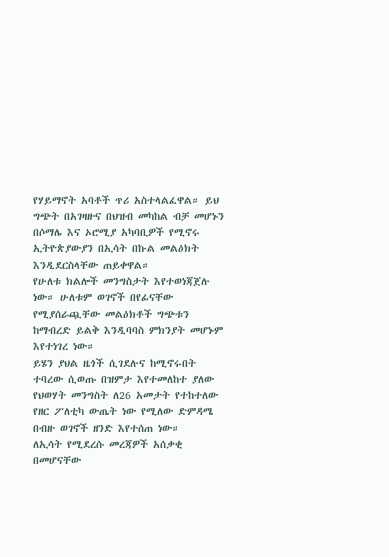የሃይማኖት አባቶች ጥሪ አስተላልፈዋል። ይህ ግጭት በአገዛዙና በህዝብ መካከል ብቻ መሆኑን በሶማሌ እና ኦሮሚያ አካባቢዎች የሚኖሩ ኢትዮጵያውያን በኢሳት በኩል መልዕክት እንዲደርስላቸው ጠይቀዋል።
የሁለቱ ክልሎች መንግስታት እየተወነጃጀሉ ነው። ሁለቱም ወገኖች በየፊናቸው የሚያሰራጯቸው መልዕክቶች ግጭቱን ከማብረድ ይልቅ እንዲባባስ ምክንያት መሆኑም እየተነገረ ነው።
ይሄን ያህል ዜጎች ሲገደሉና ከሚኖሩበት ተባረው ሲወጡ በዝምታ እየተመለከተ ያለው የህወሃት መንግስት ለ26 አመታት የተከተለው የዘር ፖለቲካ ውጤት ነው የሚለው ድምዳሜ በብዙ ወገኖች ዘንድ እየተሰጠ ነው።
ለኢሳት የሚደረሱ መረጃዎች አሰቃቂ በመሆናቸው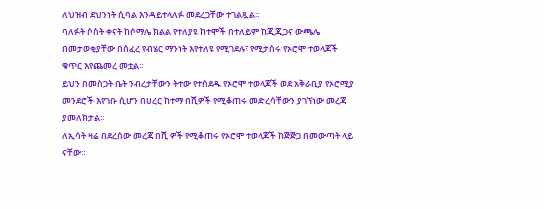ለህዝብ ደህንነት ሲባል እንዳይተላለፉ መደረጋቸው ተገልጿል።
ባለፉት ሶስት ቀናት ከሶማሌ ክልል የተለያዩ ከተሞች በተለይም ከጂጂጋና ውጫሌ በመታወቂያቸው በሰፈረ የብሄር ማንነት እየተለዩ የሚገደሉ፣ የሚታሰሩ የኦሮሞ ተወላጆች ቁጥር እየጨመረ መቷል።
ይህን በመስጋት ቤት ንብረታቸውን ትተው የተሰደዱ የኦሮሞ ተወላጆች ወደ አቅራቢያ የኦሮሚያ መንደሮች እየገቡ ሲሆን በሀረር ከተማ በሺዎች የሚቆጠሩ መድረሳቸውን ያገኘነው መረጃ ያመለክታል።
ለኢሳት ዛሬ በደረሰው መረጃ በሺ ዎች የሚቆጠሩ የኦሮሞ ተወላጆች ከጅጅጋ በመውጣት ላይ ናቸው።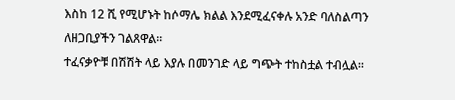እስከ 12 ሺ የሚሆኑት ከሶማሌ ክልል እንደሚፈናቀሉ አንድ ባለስልጣን ለዘጋቢያችን ገልጸዋል።
ተፈናቃዮቹ በሽሽት ላይ እያሉ በመንገድ ላይ ግጭት ተከስቷል ተብሏል።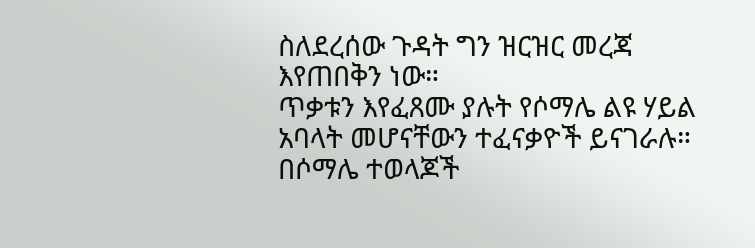ስለደረሰው ጉዳት ግን ዝርዝር መረጃ እየጠበቅን ነው።
ጥቃቱን እየፈጸሙ ያሉት የሶማሌ ልዩ ሃይል አባላት መሆናቸውን ተፈናቃዮች ይናገራሉ።
በሶማሌ ተወላጆች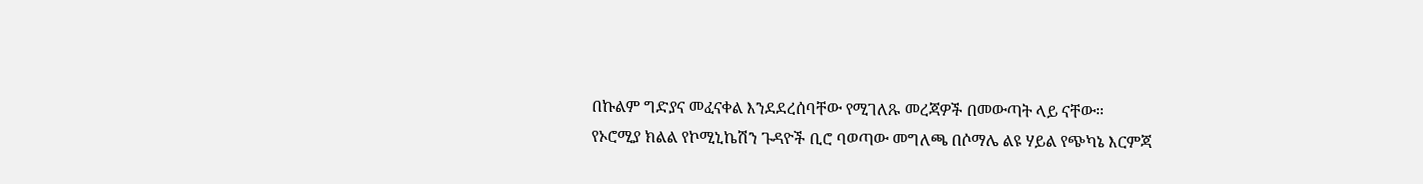በኩልም ግድያና መፈናቀል እንደደረሰባቸው የሚገለጹ መረጃዎች በመውጣት ላይ ናቸው።
የኦሮሚያ ክልል የኮሚኒኬሽን ጉዳዮች ቢሮ ባወጣው መግለጫ በሶማሌ ልዩ ሃይል የጭካኔ እርምጃ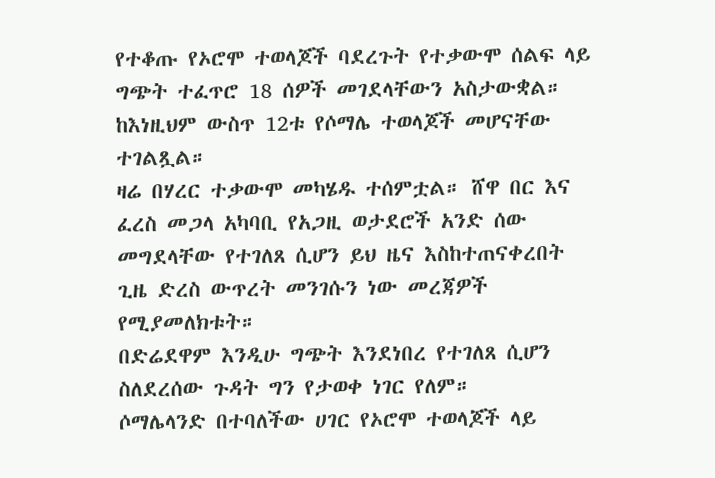የተቆጡ የኦሮሞ ተወላጆች ባደረጉት የተቃውሞ ሰልፍ ላይ ግጭት ተፈጥሮ 18 ሰዎች መገደላቸውን አስታውቋል። ከእነዚህም ውስጥ 12ቱ የሶማሌ ተወላጆች መሆናቸው ተገልጿል።
ዛሬ በሃረር ተቃውሞ መካሄዱ ተሰምቷል። ሸዋ በር እና ፈረስ መጋላ አካባቢ የአጋዚ ወታደሮች አንድ ሰው መግደላቸው የተገለጸ ሲሆን ይህ ዜና እስከተጠናቀረበት ጊዜ ድረስ ውጥረት መንገሱን ነው መረጃዎች የሚያመለክቱት።
በድሬደዋም እንዲሁ ግጭት እንደነበረ የተገለጸ ሲሆን ስለደረሰው ጉዳት ግን የታወቀ ነገር የለም።
ሶማሌላንድ በተባለችው ሀገር የኦሮሞ ተወላጆች ላይ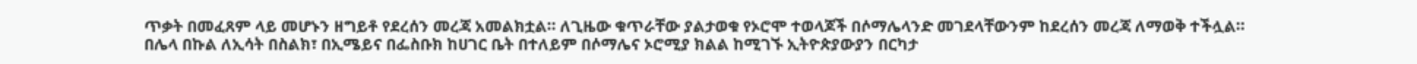ጥቃት በመፈጸም ላይ መሆኑን ዘግይቶ የደረሰን መረጃ አመልክቷል። ለጊዜው ቁጥራቸው ያልታወቁ የኦሮሞ ተወላጆች በሶማሌላንድ መገደላቸውንም ከደረሰን መረጃ ለማወቅ ተችሏል።
በሌላ በኩል ለኢሳት በስልክ፣ በኢሜይና በፌስቡክ ከሀገር ቤት በተለይም በሶማሌና ኦሮሚያ ክልል ከሚገኙ ኢትዮጵያውያን በርካታ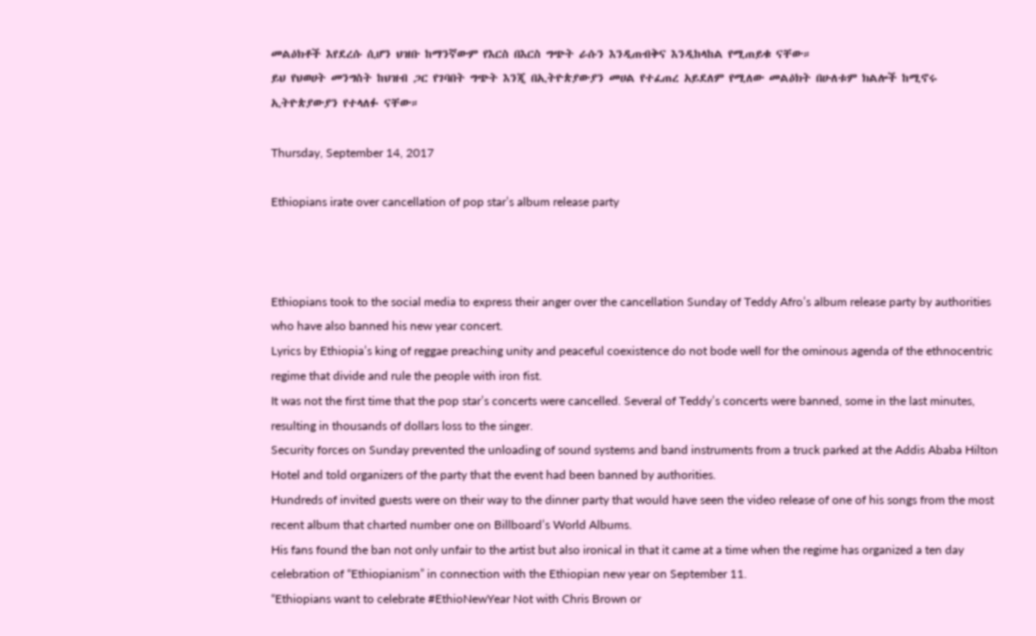መልዕክቶች እየደረሱ ሲሆን ህዝቡ ከማንኛውም የእርስ በእርስ ግጭት ራሱን እንዲጠብቅና እንዲከላከል የሚጠይቁ ናቸው።
ይህ የህወሀት መንግስት ከህዝብ ጋር የገባበት ግጭት እንጂ በኢትዮጵያውያን መሀል የተፈጠረ አይደለም የሚለው መልዕክት በሁለቱም ክልሎች ከሚኖሩ ኢትዮጵያውያን የተላለፉ ናቸው።

Thursday, September 14, 2017

Ethiopians irate over cancellation of pop star’s album release party



Ethiopians took to the social media to express their anger over the cancellation Sunday of Teddy Afro’s album release party by authorities who have also banned his new year concert.
Lyrics by Ethiopia’s king of reggae preaching unity and peaceful coexistence do not bode well for the ominous agenda of the ethnocentric regime that divide and rule the people with iron fist.
It was not the first time that the pop star’s concerts were cancelled. Several of Teddy’s concerts were banned, some in the last minutes, resulting in thousands of dollars loss to the singer.
Security forces on Sunday prevented the unloading of sound systems and band instruments from a truck parked at the Addis Ababa Hilton Hotel and told organizers of the party that the event had been banned by authorities.
Hundreds of invited guests were on their way to the dinner party that would have seen the video release of one of his songs from the most recent album that charted number one on Billboard’s World Albums.
His fans found the ban not only unfair to the artist but also ironical in that it came at a time when the regime has organized a ten day celebration of “Ethiopianism” in connection with the Ethiopian new year on September 11.
“Ethiopians want to celebrate #EthioNewYear Not with Chris Brown or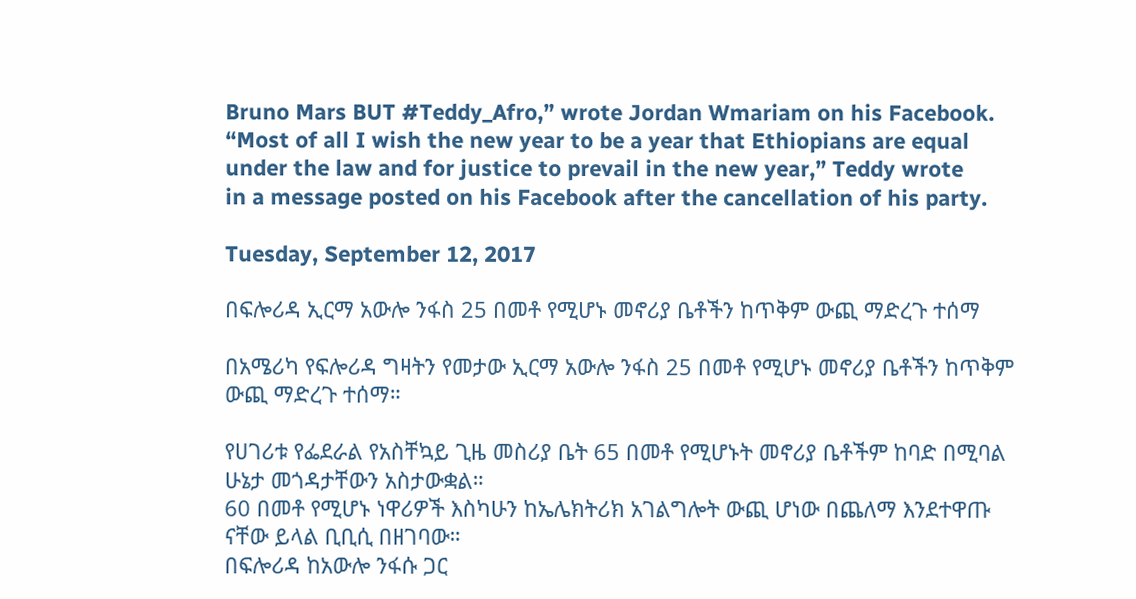Bruno Mars BUT #Teddy_Afro,” wrote Jordan Wmariam on his Facebook.
“Most of all I wish the new year to be a year that Ethiopians are equal under the law and for justice to prevail in the new year,” Teddy wrote
in a message posted on his Facebook after the cancellation of his party.

Tuesday, September 12, 2017

በፍሎሪዳ ኢርማ አውሎ ንፋስ 25 በመቶ የሚሆኑ መኖሪያ ቤቶችን ከጥቅም ውጪ ማድረጉ ተሰማ

በአሜሪካ የፍሎሪዳ ግዛትን የመታው ኢርማ አውሎ ንፋስ 25 በመቶ የሚሆኑ መኖሪያ ቤቶችን ከጥቅም ውጪ ማድረጉ ተሰማ።

የሀገሪቱ የፌደራል የአስቸኳይ ጊዜ መስሪያ ቤት 65 በመቶ የሚሆኑት መኖሪያ ቤቶችም ከባድ በሚባል ሁኔታ መጎዳታቸውን አስታውቋል።
60 በመቶ የሚሆኑ ነዋሪዎች እስካሁን ከኤሌክትሪክ አገልግሎት ውጪ ሆነው በጨለማ እንደተዋጡ ናቸው ይላል ቢቢሲ በዘገባው።
በፍሎሪዳ ከአውሎ ንፋሱ ጋር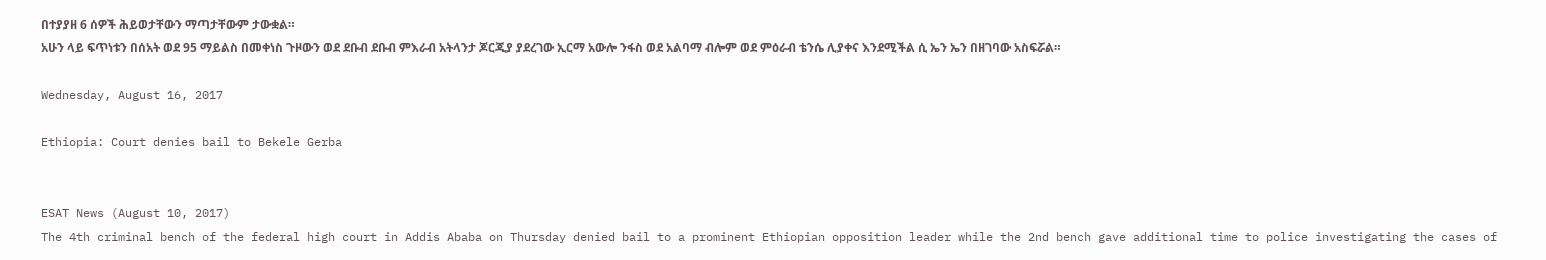በተያያዘ 6 ሰዎች ሕይወታቸውን ማጣታቸውም ታውቋል።
አሁን ላይ ፍጥነቱን በሰአት ወደ 95 ማይልስ በመቀነስ ጉዞውን ወደ ደቡብ ደቡብ ምእራብ አትላንታ ጆርጂያ ያደረገው ኢርማ አውሎ ንፋስ ወደ አልባማ ብሎም ወደ ምዕራብ ቴንሴ ሊያቀና እንደሚችል ሲ ኤን ኤን በዘገባው አስፍሯል።

Wednesday, August 16, 2017

Ethiopia: Court denies bail to Bekele Gerba


ESAT News (August 10, 2017)
The 4th criminal bench of the federal high court in Addis Ababa on Thursday denied bail to a prominent Ethiopian opposition leader while the 2nd bench gave additional time to police investigating the cases of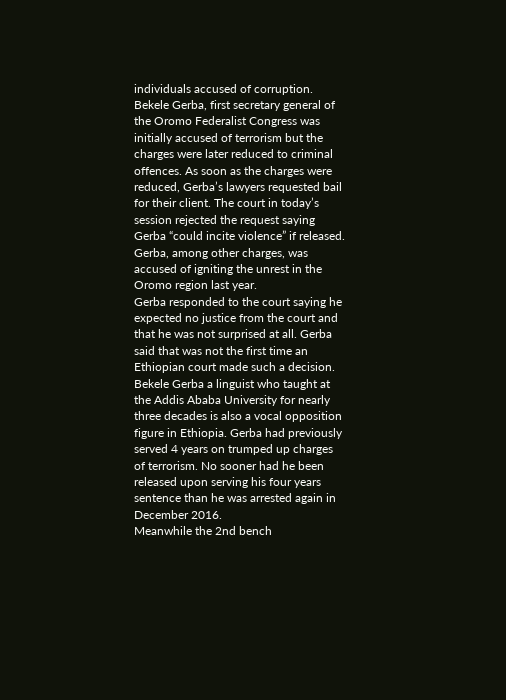individuals accused of corruption.
Bekele Gerba, first secretary general of the Oromo Federalist Congress was initially accused of terrorism but the charges were later reduced to criminal offences. As soon as the charges were reduced, Gerba’s lawyers requested bail for their client. The court in today’s session rejected the request saying Gerba “could incite violence” if released. Gerba, among other charges, was accused of igniting the unrest in the Oromo region last year.
Gerba responded to the court saying he expected no justice from the court and that he was not surprised at all. Gerba said that was not the first time an Ethiopian court made such a decision.
Bekele Gerba a linguist who taught at the Addis Ababa University for nearly three decades is also a vocal opposition figure in Ethiopia. Gerba had previously served 4 years on trumped up charges of terrorism. No sooner had he been released upon serving his four years sentence than he was arrested again in December 2016.
Meanwhile the 2nd bench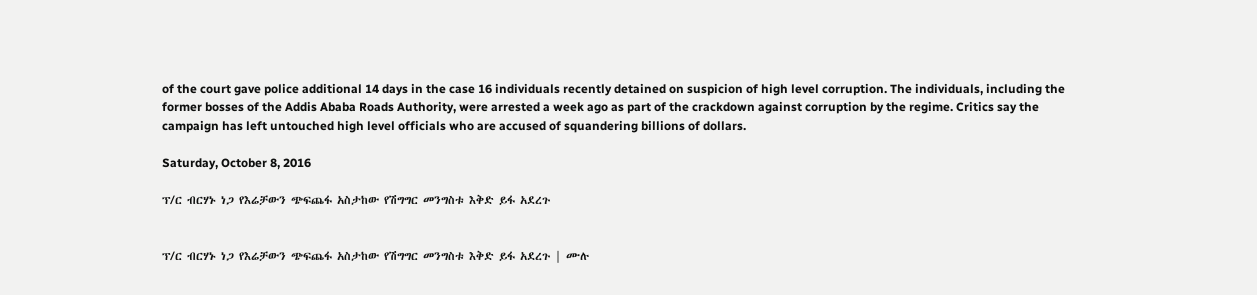of the court gave police additional 14 days in the case 16 individuals recently detained on suspicion of high level corruption. The individuals, including the former bosses of the Addis Ababa Roads Authority, were arrested a week ago as part of the crackdown against corruption by the regime. Critics say the campaign has left untouched high level officials who are accused of squandering billions of dollars.

Saturday, October 8, 2016

ፕ/ር ብርሃኑ ነጋ የእሬቻውን ጭፍጨፋ አስታከው የሽግግር መንግስቱ እቅድ ይፋ አደረጉ


ፕ/ር ብርሃኑ ነጋ የእሬቻውን ጭፍጨፋ አስታከው የሽግግር መንግስቱ እቅድ ይፋ አደረጉ | ሙሉ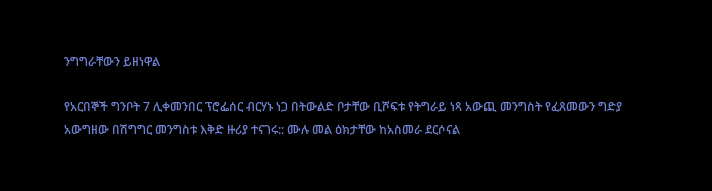ንግግራቸውን ይዘነዋል

የአርበኞች ግንቦት 7 ሊቀመንበር ፕሮፌሰር ብርሃኑ ነጋ በትውልድ ቦታቸው ቢሾፍቱ የትግራይ ነጻ አውጪ መንግስት የፈጸመውን ግድያ አውግዘው በሽግግር መንግስቱ እቅድ ዙሪያ ተናገሩ:: ሙሉ መል ዕክታቸው ከአስመራ ደርሶናል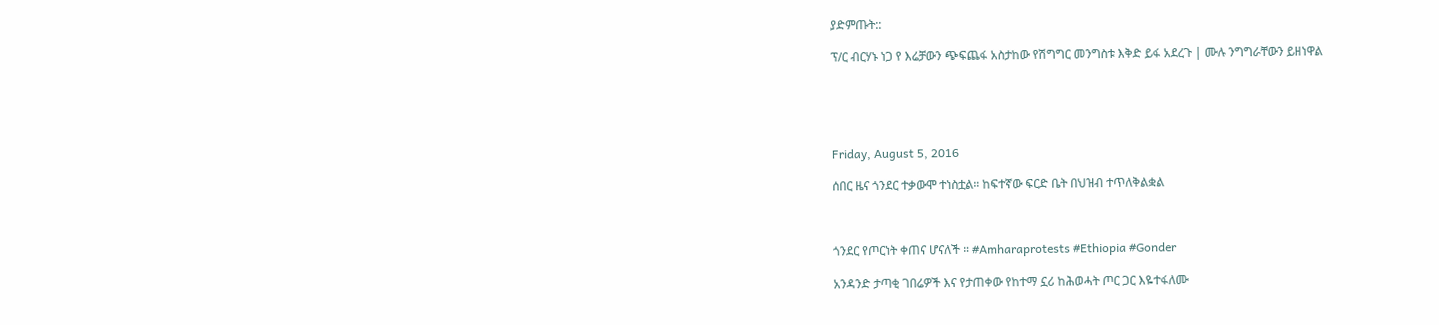ያድምጡት::

ፕ/ር ብርሃኑ ነጋ የ እሬቻውን ጭፍጨፋ አስታከው የሽግግር መንግስቱ እቅድ ይፋ አደረጉ | ሙሉ ንግግራቸውን ይዘነዋል





Friday, August 5, 2016

ሰበር ዜና ጎንደር ተቃውሞ ተነስቷል። ከፍተኛው ፍርድ ቤት በህዝብ ተጥለቅልቋል



ጎንደር የጦርነት ቀጠና ሆናለች ። #Amharaprotests #Ethiopia #Gonder

አንዳንድ ታጣቂ ገበሬዎች እና የታጠቀው የከተማ ኗሪ ከሕወሓት ጦር ጋር እዬተፋለሙ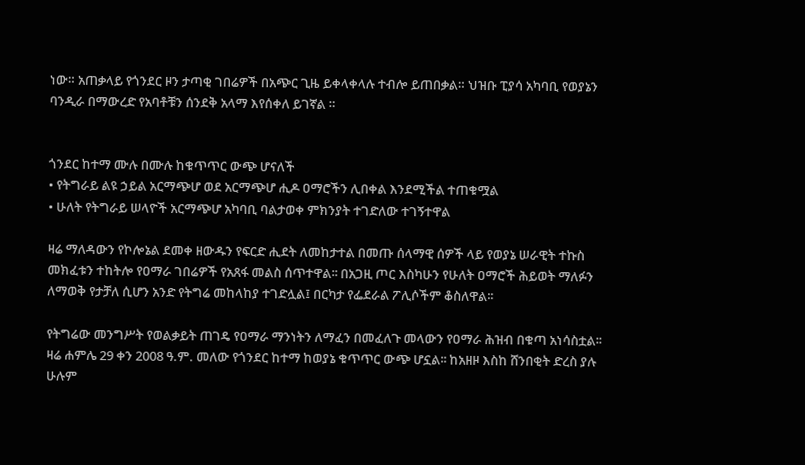ነው። አጠቃላይ የጎንደር ዞን ታጣቂ ገበሬዎች በአጭር ጊዜ ይቀላቀላሉ ተብሎ ይጠበቃል። ህዝቡ ፒያሳ አካባቢ የወያኔን ባንዲራ በማውረድ የአባቶቹን ሰንደቅ አላማ እየሰቀለ ይገኛል ።


ጎንደር ከተማ ሙሉ በሙሉ ከቁጥጥር ውጭ ሆናለች
• የትግራይ ልዩ ኃይል አርማጭሆ ወደ አርማጭሆ ሒዶ ዐማሮችን ሊበቀል እንደሚችል ተጠቁሟል
• ሁለት የትግራይ ሠላዮች አርማጭሆ አካባቢ ባልታወቀ ምክንያት ተገድለው ተገኝተዋል

ዛሬ ማለዳውን የኮሎኔል ደመቀ ዘውዱን የፍርድ ሒደት ለመከታተል በመጡ ሰላማዊ ሰዎች ላይ የወያኔ ሠራዊት ተኩስ መክፈቱን ተከትሎ የዐማራ ገበሬዎች የአጸፋ መልስ ሰጥተዋል፡፡ በአጋዚ ጦር እስካሁን የሁለት ዐማሮች ሕይወት ማለፉን ለማወቅ የታቻለ ሲሆን አንድ የትግሬ መከላከያ ተገድሏል፤ በርካታ የፌደራል ፖሊሶችም ቆስለዋል፡፡

የትግሬው መንግሥት የወልቃይት ጠገዴ የዐማራ ማንነትን ለማፈን በመፈለጉ መላውን የዐማራ ሕዝብ በቁጣ አነሳስቷል፡፡ ዛሬ ሐምሌ 29 ቀን 2008 ዓ.ም. መለው የጎንደር ከተማ ከወያኔ ቁጥጥር ውጭ ሆኗል፡፡ ከአዘዞ እስከ ሸንበቂት ድረስ ያሉ ሁሉም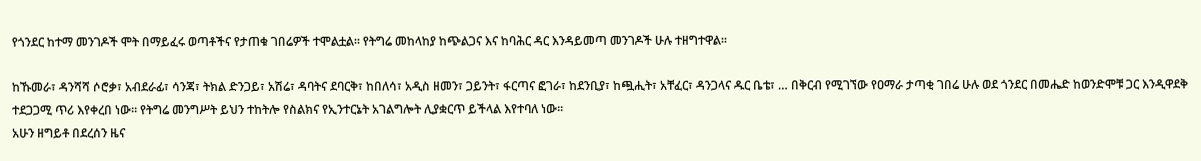የጎንደር ከተማ መንገዶች ሞት በማይፈሩ ወጣቶችና የታጠቁ ገበሬዎች ተሞልቷል፡፡ የትግሬ መከላከያ ከጭልጋና እና ከባሕር ዳር እንዳይመጣ መንገዶች ሁሉ ተዘግተዋል፡፡

ከኹመራ፣ ዳንሻሻ ሶሮቃ፣ አብደራፊ፣ ሳንጃ፣ ትክል ድንጋይ፣ አሽሬ፣ ዳባትና ደባርቅ፣ ከበለሳ፣ አዲስ ዘመን፣ ጋይንት፣ ፋርጣና ፎገራ፣ ከደንቢያ፣ ከጯሒት፣ አቸፈር፣ ዳንጋላና ዱር ቤቴ፣ … በቅርብ የሚገኘው የዐማራ ታጣቂ ገበሬ ሁሉ ወደ ጎንደር በመሔድ ከወንድሞቹ ጋር እንዲዋደቅ ተደጋጋሚ ጥሪ እየቀረበ ነው፡፡ የትግሬ መንግሥት ይህን ተከትሎ የስልክና የኢንተርኔት አገልግሎት ሊያቋርጥ ይችላል እየተባለ ነው፡፡
አሁን ዘግይቶ በደረሰን ዜና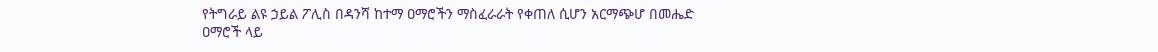የትግራይ ልዩ ኃይል ፖሊስ በዳንሻ ከተማ ዐማሮችን ማስፈራራት የቀጠለ ሲሆን አርማጭሆ በመሔድ ዐማሮች ላይ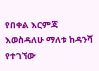የበቀል እርምጃ እወስዳለሁ ማለቱ ከዳንሻ የተገኘው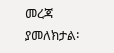መረጃ ያመለክታል፡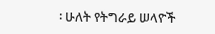፡ ሁለት የትግራይ ሠላዮች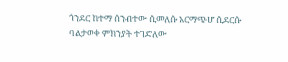ጎንደር ከተማ ሰንብተው ሲመለሱ አርማጭሆ ሲደርሱ ባልታወቀ ምክንያት ተገድለው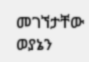መገኘታቸው ወያኔን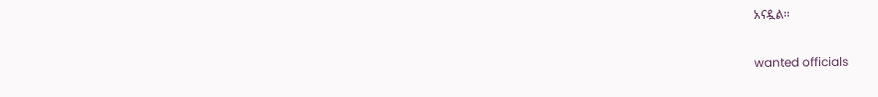አናዷል፡፡

wanted officials